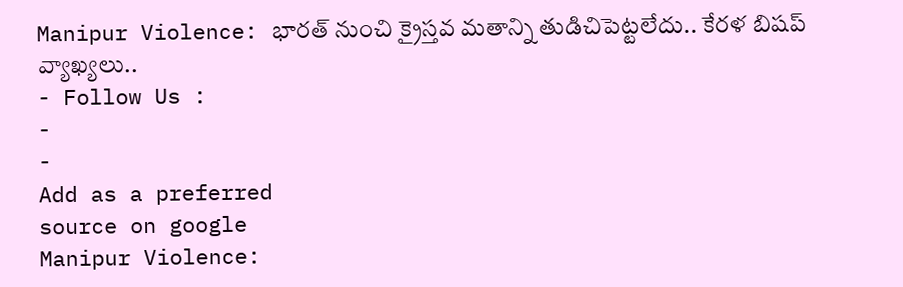Manipur Violence: భారత్ నుంచి క్రైస్తవ మతాన్ని తుడిచిపెట్టలేదు.. కేరళ బిషప్ వ్యాఖ్యలు..
- Follow Us :
-
-
Add as a preferred
source on google
Manipur Violence: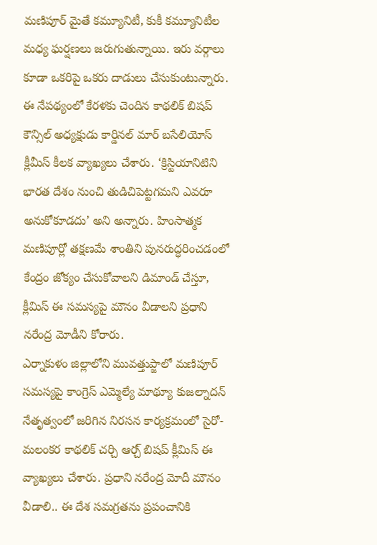మణిపూర్ మైతే కమ్యూనిటీ, కుకీ కమ్యూనిటీల మధ్య ఘర్షణలు జరుగుతున్నాయి. ఇరు వర్గాలు కూడా ఒకరిపై ఒకరు దాడులు చేసుకుంటున్నారు. ఈ నేపథ్యంలో కేరళకు చెందిన కాథలిక్ బిషప్ కౌన్సిల్ అధ్యక్షుడు కార్డినల్ మార్ బసేలియోస్ క్లీమీస్ కీలక వ్యాఖ్యలు చేశారు. ‘క్రిస్టియానిటిని భారత దేశం నుంచి తుడిచిపెట్టగమని ఎవరూ అనుకోకూడదు’ అని అన్నారు. హింసాత్మక మణిపూర్లో తక్షణమే శాంతిని పునరుద్ధరించడంలో కేంద్రం జోక్యం చేసుకోవాలని డిమాండ్ చేస్తూ, క్లీమిస్ ఈ సమస్యపై మౌనం వీడాలని ప్రధాని నరేంద్ర మోడీని కోరారు.
ఎర్నాకుళం జిల్లాలోని మువత్తుప్జాలో మణిపూర్ సమస్యపై కాంగ్రెస్ ఎమ్మెల్యే మాథ్యూ కుజల్నాదన్ నేతృత్వంలో జరిగిన నిరసన కార్యక్రమంలో సైరో-మలంకర కాథలిక్ చర్చి ఆర్చ్ బిషప్ క్లీమిస్ ఈ వ్యాఖ్యలు చేశారు. ప్రధాని నరేంద్ర మోదీ మౌనం వీడాలి.. ఈ దేశ సమగ్రతను ప్రపంచానికి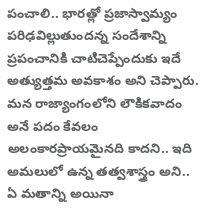పంచాలి.. భారత్లో ప్రజాస్వామ్యం పరిఢవిల్లుతుందన్న సందేశాన్ని ప్రపంచానికి చాటిచెప్పేందుకు ఇదే అత్యుత్తమ అవకాశం అని చెప్పారు. మన రాజ్యాంగంలోని లౌకికవాదం అనే పదం కేవలం అలంకారప్రాయమైనది కాదని.. ఇది అమలులో ఉన్న తత్వశాస్త్రం అని.. ఏ మతాన్ని అయినా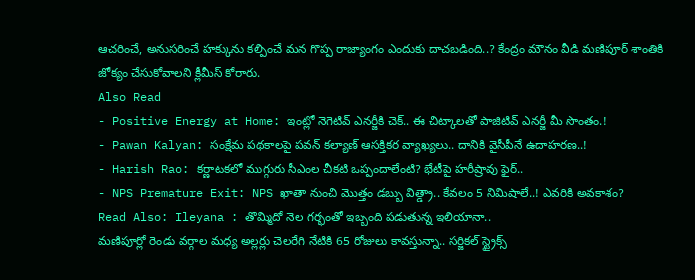ఆచరించే, అనుసరించే హక్కును కల్పించే మన గొప్ప రాజ్యాంగం ఎందుకు దాచబడింది..? కేంద్రం మౌనం వీడి మణిపూర్ శాంతికి జోక్యం చేసుకోవాలని క్లీమీస్ కోరారు.
Also Read
- Positive Energy at Home: ఇంట్లో నెగెటివ్ ఎనర్జీకి చెక్.. ఈ చిట్కాలతో పాజిటివ్ ఎనర్జీ మీ సొంతం.!
- Pawan Kalyan: సంక్షేమ పథకాలపై పవన్ కల్యాణ్ ఆసక్తికర వ్యాఖ్యలు.. దానికి వైసీపీనే ఉదాహరణ..!
- Harish Rao: కర్ణాటకలో ముగ్గురు సీఎంల చీకటి ఒప్పందాలేంటి? భేటీపై హరీష్రావు ఫైర్..
- NPS Premature Exit: NPS ఖాతా నుంచి మొత్తం డబ్బు విత్డ్రా.. కేవలం 5 నిమిషాలే..! ఎవరికి అవకాశం?
Read Also: Ileyana : తొమ్మిదో నెల గర్భంతో ఇబ్బంది పడుతున్న ఇలియానా..
మణిపూర్లో రెండు వర్గాల మధ్య అల్లర్లు చెలరేగి నేటికి 65 రోజులు కావస్తున్నా.. సర్జికల్ స్ట్రైక్స్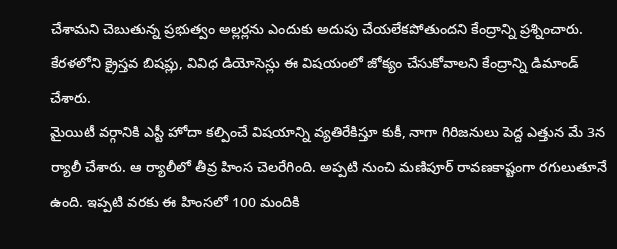చేశామని చెబుతున్న ప్రభుత్వం అల్లర్లను ఎందుకు అదుపు చేయలేకపోతుందని కేంద్రాన్ని ప్రశ్నించారు. కేరళలోని క్రైస్తవ బిషప్లు, వివిధ డియోసెస్లు ఈ విషయంలో జోక్యం చేసుకోవాలని కేంద్రాన్ని డిమాండ్ చేశారు.
మైయిటీ వర్గానికి ఎస్టీ హోదా కల్పించే విషయాన్ని వ్యతిరేకిస్తూ కుకీ, నాగా గిరిజనులు పెద్ద ఎత్తున మే 3న ర్యాలీ చేశారు. ఆ ర్యాలీలో తీవ్ర హింస చెలరేగింది. అప్పటి నుంచి మణిపూర్ రావణకాష్టంగా రగులుతూనే ఉంది. ఇప్పటి వరకు ఈ హింసలో 100 మందికి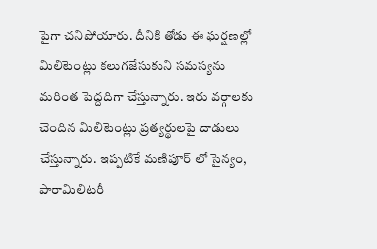పైగా చనిపోయారు. దీనికి తోడు ఈ ఘర్షణల్లో మిలిటెంట్లు కలుగజేసుకుని సమస్యను మరింత పెద్దదిగా చేస్తున్నారు. ఇరు వర్గాలకు చెందిన మిలిటెంట్లు ప్రత్యర్థులపై దాడులు చేస్తున్నారు. ఇప్పటికే మణిపూర్ లో సైన్యం, పారామిలిటరీ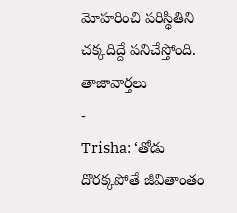మోహరించి పరిస్థితిని చక్కదిద్దే పనిచేస్తోంది.
తాజావార్తలు
-
Trisha: ‘తోడు దొరక్కపోతే జీవితాంతం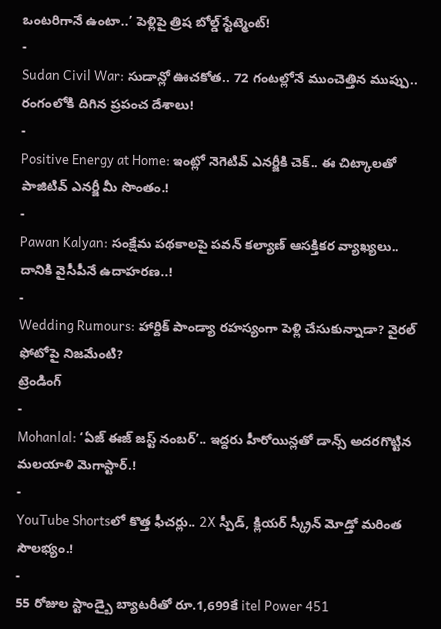ఒంటరిగానే ఉంటా..’ పెళ్లిపై త్రిష బోల్డ్ స్టేట్మెంట్!
-
Sudan Civil War: సుడాన్లో ఊచకోత.. 72 గంటల్లోనే ముంచెత్తిన ముప్పు.. రంగంలోకి దిగిన ప్రపంచ దేశాలు!
-
Positive Energy at Home: ఇంట్లో నెగెటివ్ ఎనర్జీకి చెక్.. ఈ చిట్కాలతో పాజిటివ్ ఎనర్జీ మీ సొంతం.!
-
Pawan Kalyan: సంక్షేమ పథకాలపై పవన్ కల్యాణ్ ఆసక్తికర వ్యాఖ్యలు.. దానికి వైసీపీనే ఉదాహరణ..!
-
Wedding Rumours: హార్దిక్ పాండ్యా రహస్యంగా పెళ్లి చేసుకున్నాడా? వైరల్ ఫోటోపై నిజమేంటి?
ట్రెండింగ్
-
Mohanlal: ‘ఏజ్ ఈజ్ జస్ట్ నంబర్’.. ఇద్దరు హీరోయిన్లతో డాన్స్ అదరగొట్టిన మలయాళి మెగాస్టార్.!
-
YouTube Shortsలో కొత్త ఫీచర్లు.. 2X స్పీడ్, క్లియర్ స్క్రీన్ మోడ్తో మరింత సౌలభ్యం.!
-
55 రోజుల స్టాండ్బై బ్యాటరీతో రూ.1,699కే itel Power 451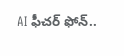AI ఫీచర్ ఫోన్..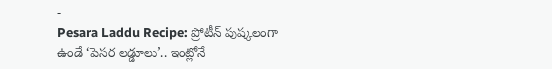-
Pesara Laddu Recipe: ప్రోటీన్ పుష్కలంగా ఉండే ‘పెసర లడ్డూలు’.. ఇంట్లోనే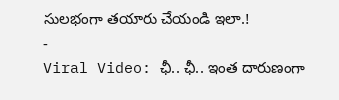సులభంగా తయారు చేయండి ఇలా.!
-
Viral Video: ఛీ.. ఛీ.. ఇంత దారుణంగా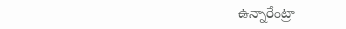ఉన్నారేంట్రా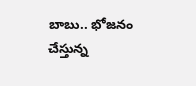బాబు.. భోజనం చేస్తున్న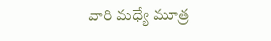వారి మధ్యే మూత్ర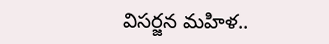విసర్జన మహిళ..